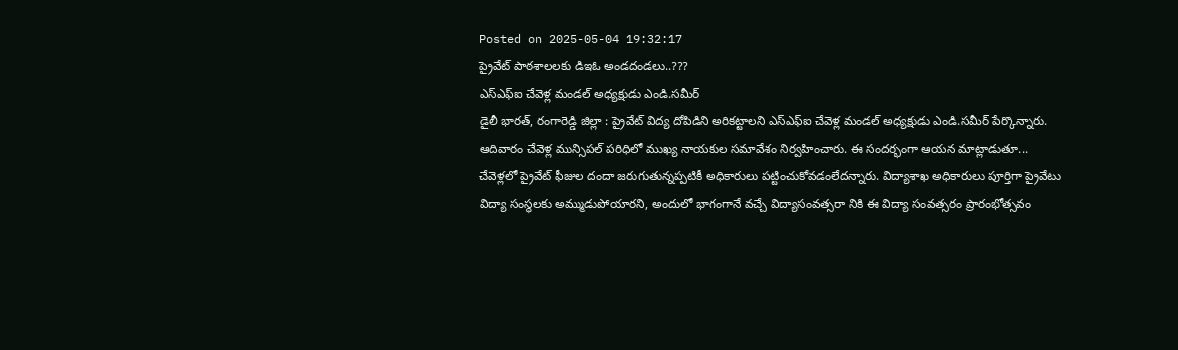Posted on 2025-05-04 19:32:17
ప్రైవేట్ పాఠశాలలకు డిఇఓ అండదండలు..???
ఎస్ఎఫ్ఐ చేవెళ్ల మండల్ అధ్యక్షుడు ఎండి.సమీర్
డైలీ భారత్, రంగారెడ్డి జిల్లా : ప్రైవేట్ విద్య దోపిడిని అరికట్టాలని ఎస్ఎఫ్ఐ చేవెళ్ల మండల్ అధ్యక్షుడు ఎండి.సమీర్ పేర్కొన్నారు. ఆదివారం చేవెళ్ల మున్సిపల్ పరిధిలో ముఖ్య నాయకుల సమావేశం నిర్వహించారు. ఈ సందర్భంగా ఆయన మాట్లాడుతూ...
చేవెళ్లలో ప్రైవేట్ ఫీజుల దందా జరుగుతున్నప్పటికీ అధికారులు పట్టించుకోవడంలేదన్నారు. విద్యాశాఖ అధికారులు పూర్తిగా ప్రైవేటు విద్యా సంస్థలకు అమ్ముడుపోయారని, అందులో భాగంగానే వచ్చే విద్యాసంవత్సరా నికి ఈ విద్యా సంవత్సరం ప్రారంభోత్సవం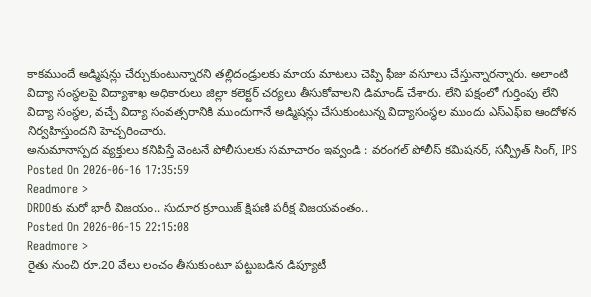కాకముందే అడ్మిషన్లు చేర్చుకుంటున్నారని తల్లిదండ్రులకు మాయ మాటలు చెప్పి ఫీజు వసూలు చేస్తున్నారన్నారు. అలాంటి విద్యా సంస్థలపై విద్యాశాఖ అధికారులు జిల్లా కలెక్టర్ చర్యలు తీసుకోవాలని డిమాండ్ చేశారు. లేని పక్షంలో గుర్తింపు లేని విద్యా సంస్థల, వచ్చే విద్యా సంవత్సరానికి ముందుగానే అడ్మిషన్లు చేసుకుంటున్న విద్యాసంస్థల ముందు ఎస్ఎఫ్ఐ ఆందోళన నిర్వహిస్తుందని హెచ్చరించారు.
అనుమానాస్పద వ్యక్తులు కనిపిస్తే వెంటనే పోలీసులకు సమాచారం ఇవ్వండి : వరంగల్ పోలీస్ కమిషనర్, సన్ప్రీత్ సింగ్, IPS
Posted On 2026-06-16 17:35:59
Readmore >
DRDOకు మరో భారీ విజయం.. సుదూర క్రూయిజ్ క్షిపణి పరీక్ష విజయవంతం..
Posted On 2026-06-15 22:15:08
Readmore >
రైతు నుంచి రూ.20 వేలు లంచం తీసుకుంటూ పట్టుబడిన డిప్యూటీ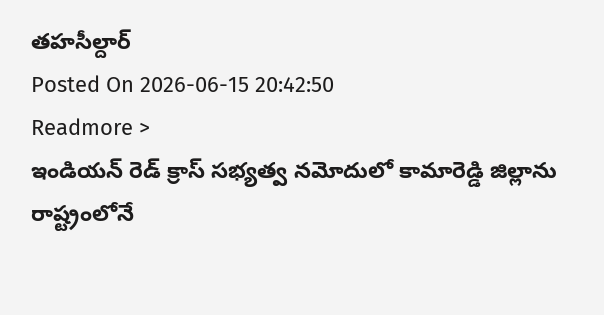తహసీల్దార్
Posted On 2026-06-15 20:42:50
Readmore >
ఇండియన్ రెడ్ క్రాస్ సభ్యత్వ నమోదులో కామారెడ్డి జిల్లాను రాష్ట్రంలోనే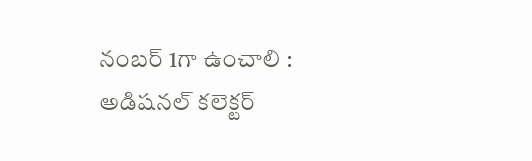నంబర్ 1గా ఉంచాలి : అడిషనల్ కలెక్టర్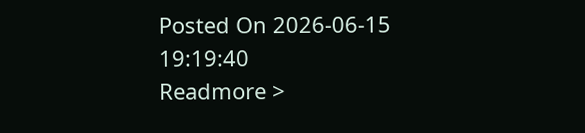Posted On 2026-06-15 19:19:40
Readmore >